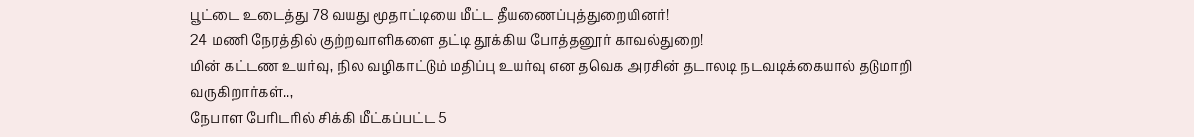பூட்டை உடைத்து 78 வயது மூதாட்டியை மீட்ட தீயணைப்புத்துறையினர்!
24 மணி நேரத்தில் குற்றவாளிகளை தட்டி தூக்கிய போத்தனூர் காவல்துறை!
மின் கட்டண உயர்வு, நில வழிகாட்டும் மதிப்பு உயர்வு என தவெக அரசின் தடாலடி நடவடிக்கையால் தடுமாறி வருகிறார்கள்..,
நேபாள பேரிடரில் சிக்கி மீட்கப்பட்ட 5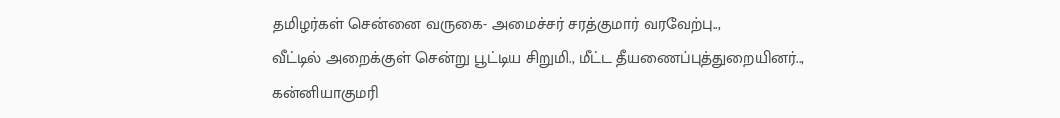தமிழர்கள் சென்னை வருகை- அமைச்சர் சரத்குமார் வரவேற்பு..,
வீட்டில் அறைக்குள் சென்று பூட்டிய சிறுமி., மீட்ட தீயணைப்புத்துறையினர்..,
கன்னியாகுமரி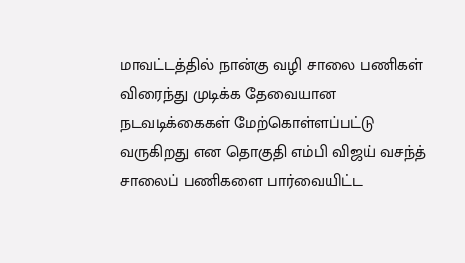மாவட்டத்தில் நான்கு வழி சாலை பணிகள் விரைந்து முடிக்க தேவையான நடவடிக்கைகள் மேற்கொள்ளப்பட்டு வருகிறது என தொகுதி எம்பி விஜய் வசந்த் சாலைப் பணிகளை பார்வையிட்ட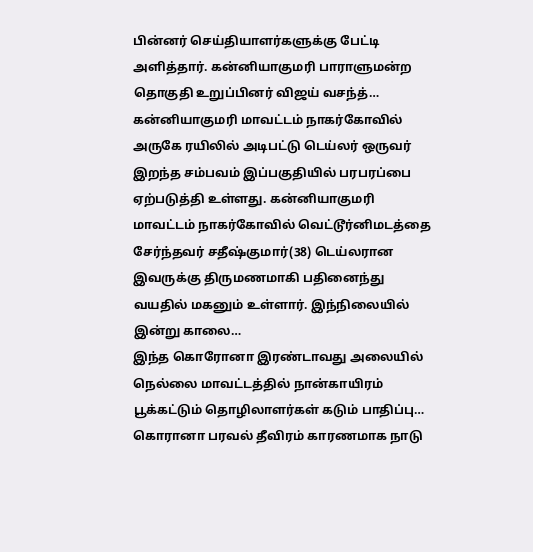பின்னர் செய்தியாளர்களுக்கு பேட்டி அளித்தார். கன்னியாகுமரி பாராளுமன்ற தொகுதி உறுப்பினர் விஜய் வசந்த்…
கன்னியாகுமரி மாவட்டம் நாகர்கோவில் அருகே ரயிலில் அடிபட்டு டெய்லர் ஒருவர் இறந்த சம்பவம் இப்பகுதியில் பரபரப்பை ஏற்படுத்தி உள்ளது. கன்னியாகுமரி மாவட்டம் நாகர்கோவில் வெட்டூர்னிமடத்தை சேர்ந்தவர் சதீஷ்குமார்(38) டெய்லரான இவருக்கு திருமணமாகி பதினைந்து வயதில் மகனும் உள்ளார். இந்நிலையில் இன்று காலை…
இந்த கொரோனா இரண்டாவது அலையில் நெல்லை மாவட்டத்தில் நான்காயிரம் பூக்கட்டும் தொழிலாளர்கள் கடும் பாதிப்பு… கொரானா பரவல் தீவிரம் காரணமாக நாடு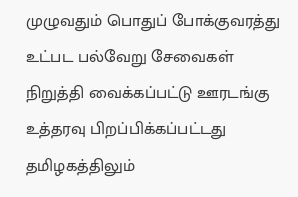முழுவதும் பொதுப் போக்குவரத்து உட்பட பல்வேறு சேவைகள் நிறுத்தி வைக்கப்பட்டு ஊரடங்கு உத்தரவு பிறப்பிக்கப்பட்டது தமிழகத்திலும்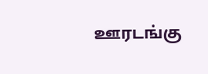ஊரடங்கு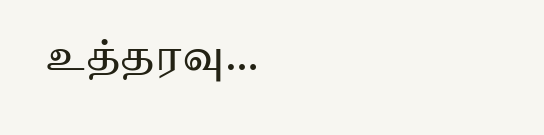உத்தரவு…